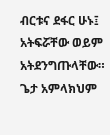ብርቱና ደፋር ሁኑ፤ አትፍሯቸው ወይም አትደንግጡላቸው። ጌታ አምላክህም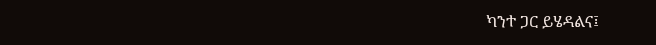ካንተ ጋር ይሄዳልና፤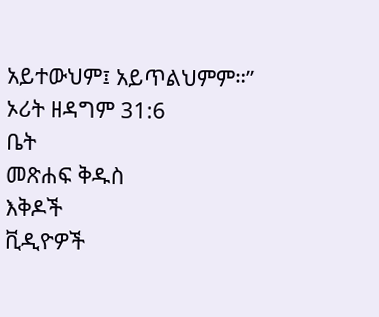አይተውህም፤ አይጥልህምም።”
ኦሪት ዘዳግም 31:6
ቤት
መጽሐፍ ቅዱስ
እቅዶች
ቪዲዮዎች